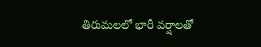తిరుమలలో భారీ వర్షాలతో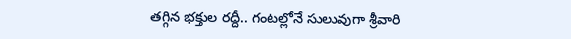తగ్గిన భక్తుల రద్దీ.. గంటల్లోనే సులువుగా శ్రీవారి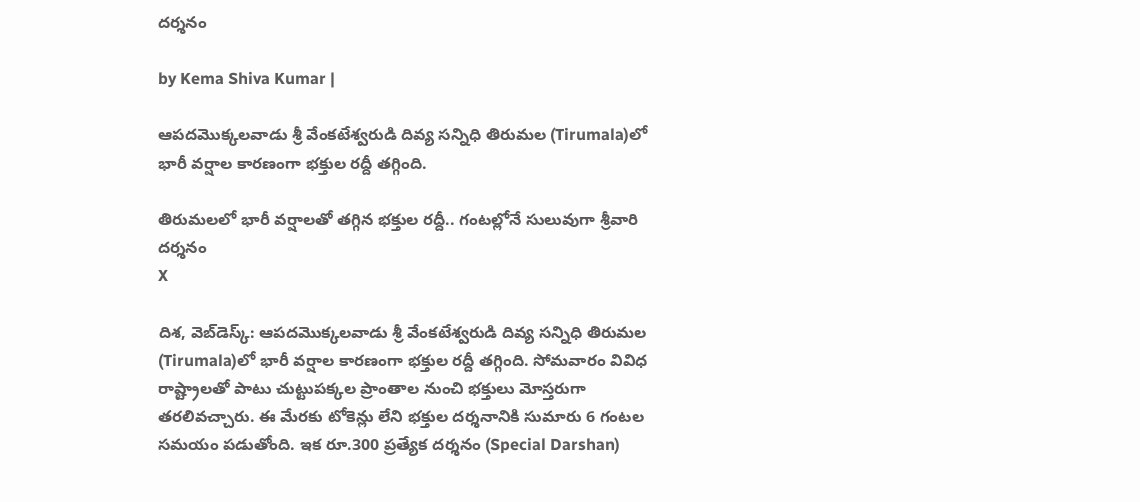దర్శనం

by Kema Shiva Kumar |

ఆపదమొక్కలవాడు శ్రీ వేంకటేశ్వరుడి దివ్య సన్నిధి తిరుమల (Tirumala)లో భారీ వర్షాల కారణంగా భక్తుల రద్దీ తగ్గింది.

తిరుమలలో భారీ వర్షాలతో తగ్గిన భక్తుల రద్దీ.. గంటల్లోనే సులువుగా శ్రీవారి దర్శనం
X

దిశ, వెబ్‌డెస్క్: ఆపదమొక్కలవాడు శ్రీ వేంకటేశ్వరుడి దివ్య సన్నిధి తిరుమల (Tirumala)లో భారీ వర్షాల కారణంగా భక్తుల రద్దీ తగ్గింది. సోమవారం వివిధ రాష్ట్రాలతో పాటు చుట్టుపక్కల ప్రాంతాల నుంచి భక్తులు మోస్తరుగా తరలివచ్చారు. ఈ మేరకు టోకెన్లు లేని భక్తుల దర్శనానికి సుమారు 6 గంటల సమయం పడుతోంది. ఇక రూ.300 ప్రత్యేక దర్శనం (Special Darshan)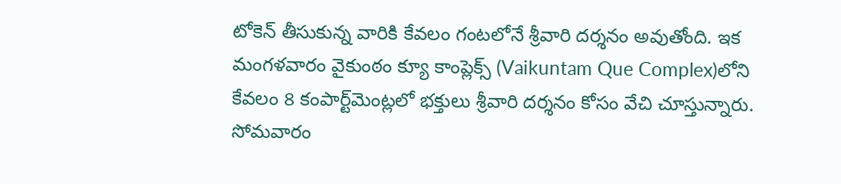టోకెన్ తీసుకున్న వారికి కేవలం గంటలోనే శ్రీవారి దర్శనం అవుతోంది. ఇక మంగళవారం వైకుంఠం క్యూ కాంప్లెక్స్‌ (Vaikuntam Que Complex)లోని కేవలం 8 కంపార్ట్‌మెంట్లలో భక్తులు శ్రీవారి దర్శనం కోసం వేచి చూస్తున్నారు. సోమవారం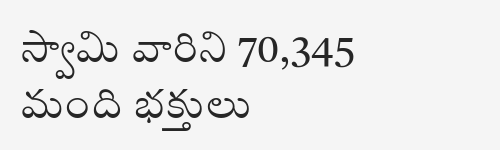స్వామి వారిని 70,345 మంది భక్తులు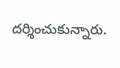దర్శించుకున్నారు.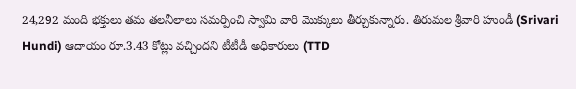24,292 మంది భక్తులు తమ తలనీలాలు సమర్పించి స్వామి వారి మొక్కులు తీర్చుకున్నారు. తిరుమల శ్రీవారి హుండీ (Srivari Hundi) ఆదాయం రూ.3.43 కోట్లు వచ్చిందని టీటీడీ అధికారులు (TTD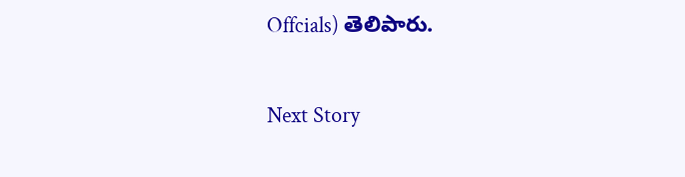Offcials) తెలిపారు.

Next Story